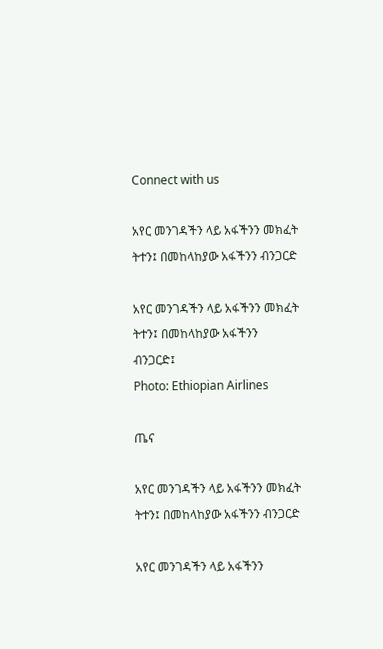Connect with us

አየር መንገዳችን ላይ አፋችንን መክፈት ትተን፤ በመከላከያው አፋችንን ብንጋርድ

አየር መንገዳችን ላይ አፋችንን መክፈት ትተን፤ በመከላከያው አፋችንን ብንጋርድ፤
Photo: Ethiopian Airlines

ጤና

አየር መንገዳችን ላይ አፋችንን መክፈት ትተን፤ በመከላከያው አፋችንን ብንጋርድ

አየር መንገዳችን ላይ አፋችንን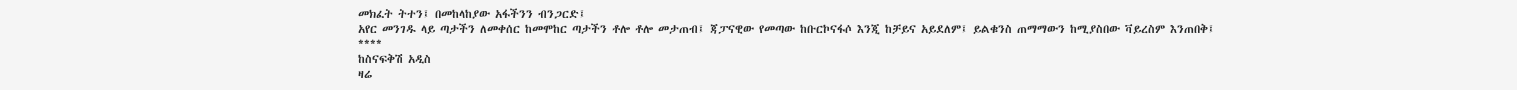መክፈት ትተን፤ በመከላከያው አፋችንን ብንጋርድ፤
አየር መንገዱ ላይ ጣታችን ለመቀሰር ከመሞከር ጣታችን ቶሎ ቶሎ መታጠብ፤ ጃፓናዊው የመጣው ከቡርኮናፋሶ እንጂ ከቻይና አይደለም፤ ይልቁንስ ጠማማውን ከሚያስበው ቫይረስም እንጠበቅ፤
****
ከስናፍቅሽ አዲስ
ዛሬ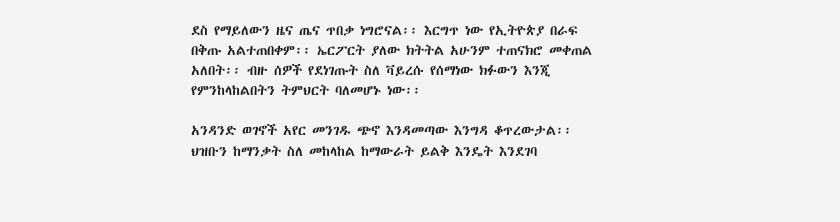ደስ የማይለውን ዜና ጤና ጥበቃ ነግሮናል፡፡ እርግጥ ነው የኢትዮጵያ በራፍ በቅጡ አልተጠበቀም፡፡ ኤርፖርት ያለው ክትትል አሁንም ተጠናክሮ መቀጠል አለበት፡፡ ብዙ ሰዎች የደነገጡት ስለ ቫይረሱ የሰማነው ክፉውን እንጂ የምንከላከልበትን ትምህርት ባለመሆኑ ነው፡፡

አንዳንድ ወገኖች አየር መንገዱ ጭኖ እንዳመጣው እንግዳ ቆጥረውታል፡፡ ህዝቡን ከማንቃት ስለ መከላከል ከማውራት ይልቅ እንዴት እንደገባ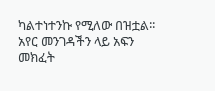ካልተነተንኩ የሚለው በዝቷል፡፡ አየር መንገዳችን ላይ አፍን መክፈት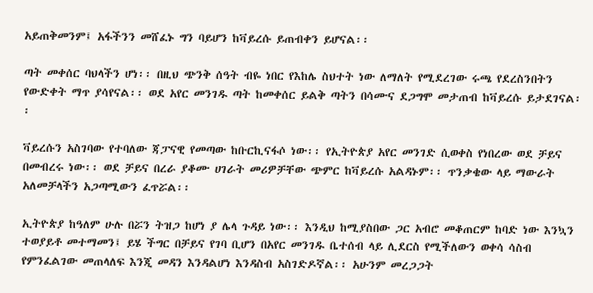አይጠቅመንም፤ አፋችንን መሸፈኑ ግን ባይሆን ከቫይረሱ ይጠብቀን ይሆናል፡፡

ጣት መቀሰር ባህላችን ሆነ፡፡ በዚህ ጭንቅ ሰዓት ብዬ ነበር የእከሌ ስህተት ነው ለማለት የሚደረገው ሩጫ የደረስንበትን የውድቀት ማጥ ያሳየናል፡፡ ወደ አየር መንገዱ ጣት ከመቀሰር ይልቅ ጣትን በሳሙና ደጋግሞ መታጠብ ከቫይረሱ ይታደገናል፡፡

ቫይረሱን አስገባው የተባለው ጃፓናዊ የመጣው ከቡርኪናፋሶ ነው፡፡ የኢትዮጵያ አየር መንገድ ሲወቀስ የነበረው ወደ ቻይና በመብረሩ ነው፡፡ ወደ ቻይና በረራ ያቆሙ ሀገራት መሪዎቻቸው ጭምር ከቫይረሱ አልዳኑም፡፡ ጥንቃቄው ላይ ማውራት አለመቻላችን አጋጣሚውን ፈጥሯል፡፡

ኢትዮጵያ ከዓለም ሁሉ በሯን ትዝጋ ከሆነ ያ ሌላ ጉዳይ ነው፡፡ እንዲህ ከሚያስበው ጋር አብሮ መቆጠርም ከባድ ነው እንኳን ተወያይቶ መተማመን፤ ይሄ ችግር በቻይና የገባ ቢሆን በአየር መንገዱ ቤተሰብ ላይ ሊደርስ የሚችለውን ወቀሳ ሳስብ የምንፈልገው መጠላለፍ እንጂ መዳን እንዳልሆነ እንዳስብ አስገድዶኛል፡፡ አሁንም መረጋጋት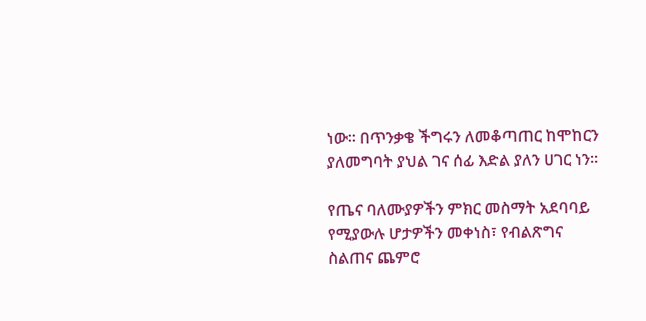ነው፡፡ በጥንቃቄ ችግሩን ለመቆጣጠር ከሞከርን ያለመግባት ያህል ገና ሰፊ እድል ያለን ሀገር ነን፡፡

የጤና ባለሙያዎችን ምክር መስማት አደባባይ የሚያውሉ ሆታዎችን መቀነስ፣ የብልጽግና ስልጠና ጨምሮ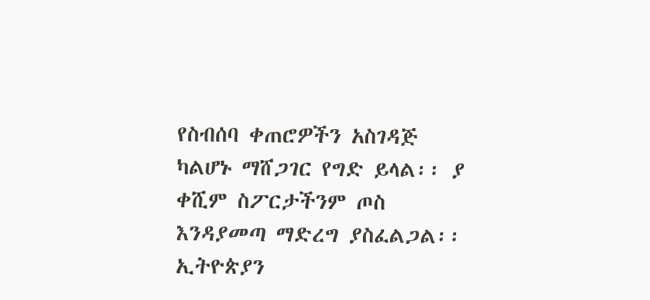የስብሰባ ቀጠሮዎችን አስገዳጅ ካልሆኑ ማሸጋገር የግድ ይላል፡፡ ያ ቀሺም ስፖርታችንም ጦስ እንዳያመጣ ማድረግ ያስፈልጋል፡፡ ኢትዮጵያን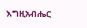እግዚአብሔር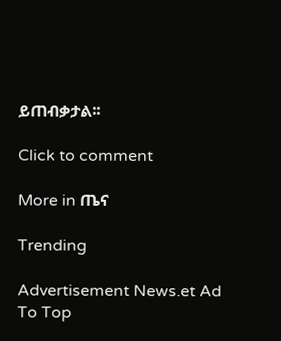ይጠብቃታል፡፡

Click to comment

More in ጤና

Trending

Advertisement News.et Ad
To Top